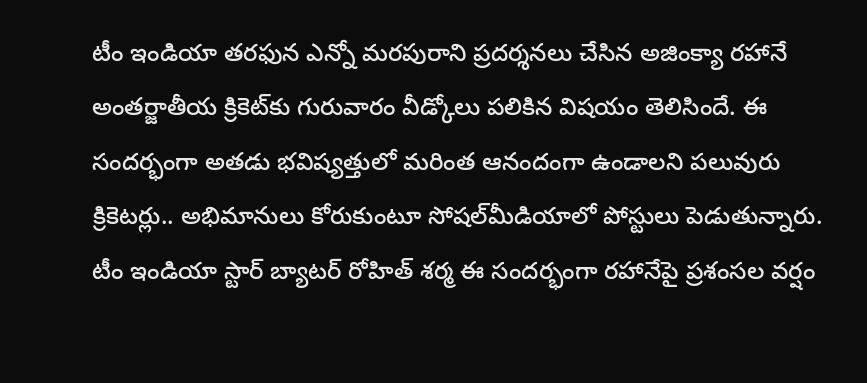టీం ఇండియా తరఫున ఎన్నో మరపురాని ప్రదర్శనలు చేసిన అజింక్యా రహానే అంతర్జాతీయ క్రికెట్‌కు గురువారం వీడ్కోలు పలికిన విషయం తెలిసిందే. ఈ సందర్భంగా అతడు భవిష్యత్తులో మరింత ఆనందంగా ఉండాలని పలువురు క్రికెటర్లు.. అభిమానులు కోరుకుంటూ సోషల్‌మీడియాలో పోస్టులు పెడుతున్నారు. టీం ఇండియా స్టార్ బ్యాటర్ రోహిత్ శర్మ ఈ సందర్భంగా రహానేపై ప్రశంసల వర్షం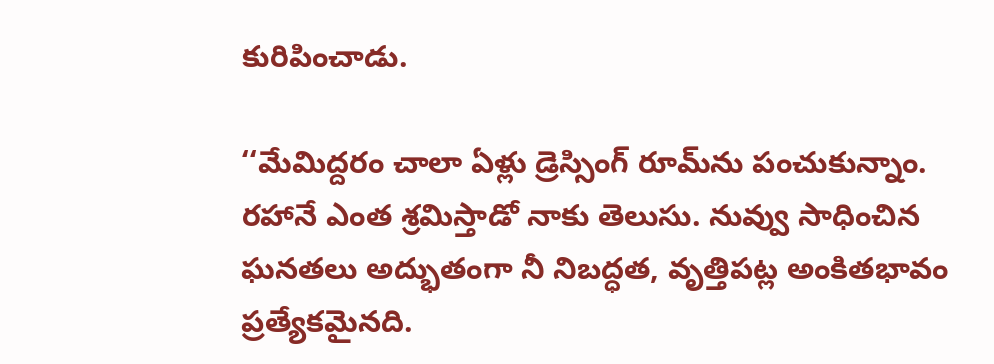కురిపించాడు.

‘‘మేమిద్దరం చాలా ఏళ్లు డ్రెస్సింగ్‌ రూమ్‌ను పంచుకున్నాం. రహానే ఎంత శ్రమిస్తాడో నాకు తెలుసు. నువ్వు సాధించిన ఘనతలు అద్భుతంగా నీ నిబద్ధత, వృత్తిపట్ల అంకితభావం ప్రత్యేకమైనది.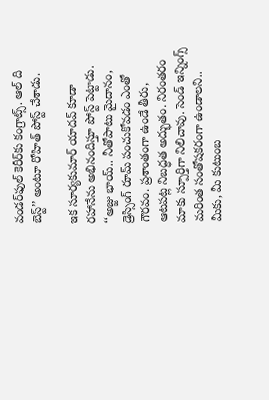వండర్‌ఫుల్ కెరీర్‌కు కంగ్రాట్స్. ఆల్ ది బెస్ట్’’ అంటూ రోహిత్ పోస్ట్ చేశాడు.

ఇక సూర్యకుమార్ యాదవ్ కూడా రహానేను అభినందిస్తూ పోస్ట్ పెట్టాడు. ‘‘అజ్జు భాయ్.. నీతోపాటు మైదానం, డ్రెస్సింగ్ రూమ్ పంచుకోవడం ఎంతో గౌరవం. ప్రశాంతంగా ఉండే తీరు, ఆటపట్ల నిబద్ధత అద్భుతం. నిరంతరం మాకు స్పూర్తిగా నిలిచావు. సెండ్ ఇన్నింగ్స్ మరింత సంతోషకరంగా ఉండాలని.. మీకు, మీ కుటుంబ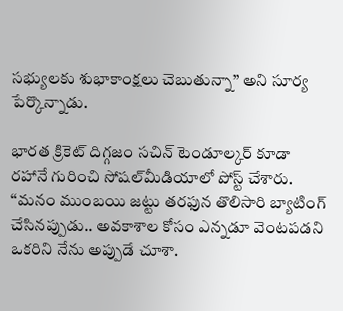సభ్యులకు శుభాకాంక్షలు చెబుతున్నా’’ అని సూర్య పేర్కొన్నాడు.

భారత క్రికెట్ దిగ్గజం సచిన్ టెండూల్కర్ కూడా రహానే గురించి సోషల్‌మీడియాలో పోస్ట్ చేశారు. ‘‘మనం ముంబయి జట్టు తరఫున తొలిసారి బ్యాటింగ్‌ చేసినప్పుడు.. అవకాశాల కోసం ఎన్నడూ వెంటపడని ఒకరిని నేను అప్పుడే చూశా.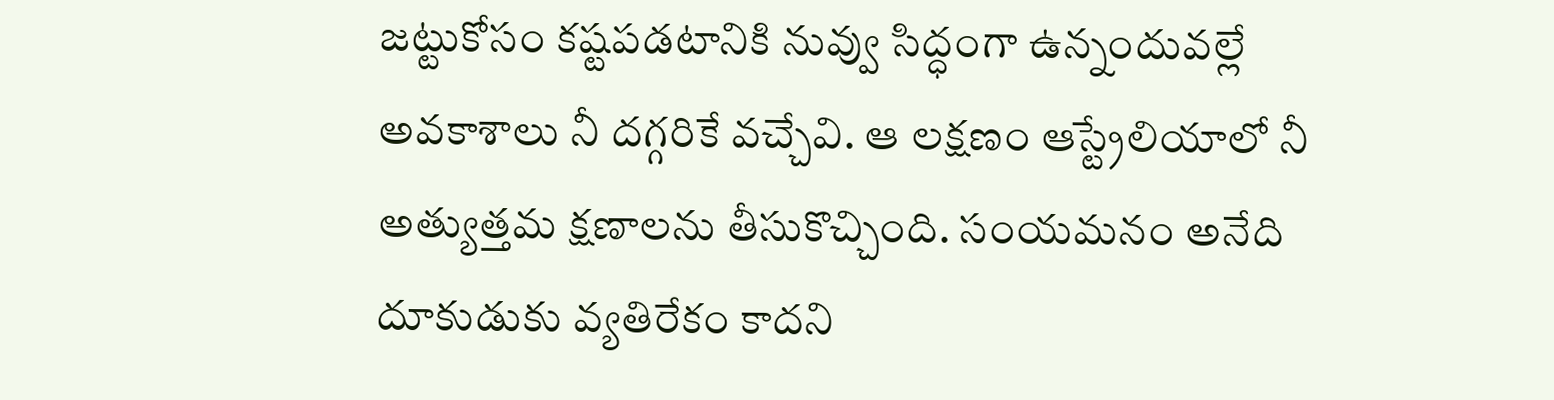జట్టుకోసం కష్టపడటానికి నువ్వు సిద్ధంగా ఉన్నందువల్లే అవకాశాలు నీ దగ్గరికే వచ్చేవి. ఆ లక్షణం ఆస్ట్రేలియాలో నీ అత్యుత్తమ క్షణాలను తీసుకొచ్చింది. సంయమనం అనేది దూకుడుకు వ్యతిరేకం కాదని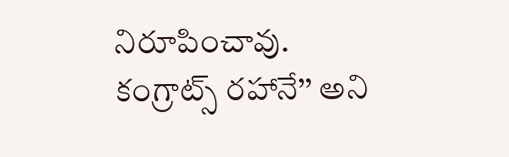నిరూపించావు. కంగ్రాట్స్ రహానే’’ అని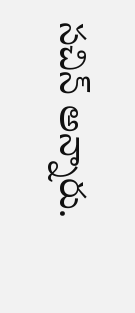సచిన్ అన్నారు.